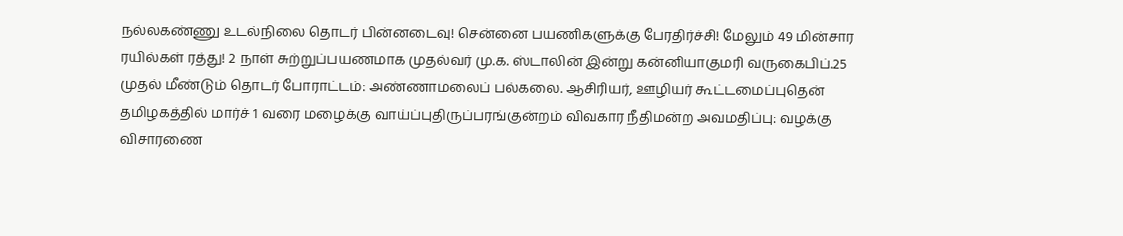நல்லகண்ணு உடல்நிலை தொடர் பின்னடைவு! சென்னை பயணிகளுக்கு பேரதிர்ச்சி! மேலும் 49 மின்சார ரயில்கள் ரத்து! 2 நாள் சுற்றுப்பயணமாக முதல்வர் மு.க. ஸ்டாலின் இன்று கன்னியாகுமரி வருகைபிப்.25 முதல் மீண்டும் தொடர் போராட்டம்: அண்ணாமலைப் பல்கலை. ஆசிரியர், ஊழியர் கூட்டமைப்புதென் தமிழகத்தில் மார்ச் 1 வரை மழைக்கு வாய்ப்புதிருப்பரங்குன்றம் விவகார நீதிமன்ற அவமதிப்பு: வழக்கு விசாரணை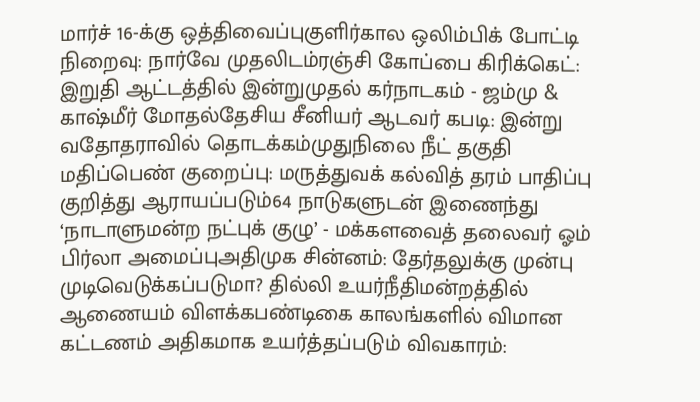மார்ச் 16-க்கு ஒத்திவைப்புகுளிர்கால ஒலிம்பிக் போட்டி நிறைவு: நார்வே முதலிடம்ரஞ்சி கோப்பை கிரிக்கெட்: இறுதி ஆட்டத்தில் இன்றுமுதல் கர்நாடகம் - ஜம்மு & காஷ்மீர் மோதல்தேசிய சீனியர் ஆடவர் கபடி: இன்று வதோதராவில் தொடக்கம்முதுநிலை நீட் தகுதி மதிப்பெண் குறைப்பு: மருத்துவக் கல்வித் தரம் பாதிப்பு குறித்து ஆராயப்படும்64 நாடுகளுடன் இணைந்து ‘நாடாளுமன்ற நட்புக் குழு’ - மக்களவைத் தலைவர் ஓம் பிர்லா அமைப்புஅதிமுக சின்னம்: தேர்தலுக்கு முன்பு முடிவெடுக்கப்படுமா? தில்லி உயர்நீதிமன்றத்தில் ஆணையம் விளக்கபண்டிகை காலங்களில் விமான கட்டணம் அதிகமாக உயர்த்தப்படும் விவகாரம்: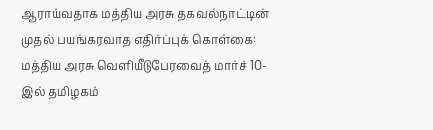ஆராய்வதாக மத்திய அரசு தகவல்நாட்டின் முதல் பயங்கரவாத எதிர்ப்புக் கொள்கை: மத்திய அரசு வெளியீடுபேரவைத் மார்ச் 10-இல் தமிழகம்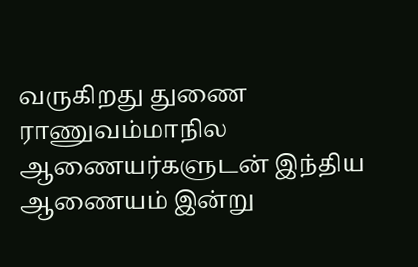வருகிறது துணை ராணுவம்மாநில ஆணையர்களுடன் இந்திய ஆணையம் இன்று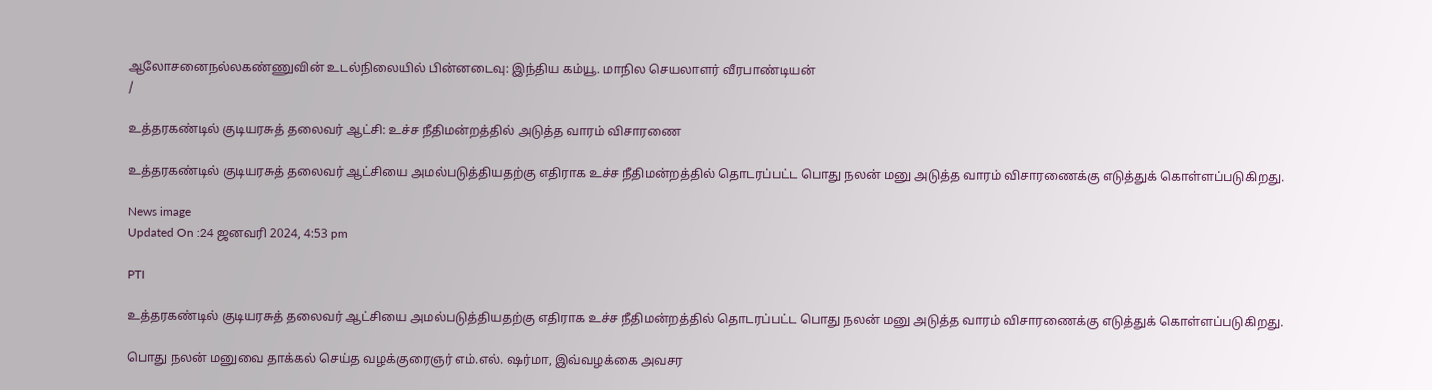ஆலோசனைநல்லகண்ணுவின் உடல்நிலையில் பின்னடைவு: இந்திய கம்யூ. மாநில செயலாளர் வீரபாண்டியன்
/

உத்தரகண்டில் குடியரசுத் தலைவர் ஆட்சி: உச்ச நீதிமன்றத்தில் அடுத்த வாரம் விசாரணை

உத்தரகண்டில் குடியரசுத் தலைவர் ஆட்சியை அமல்படுத்தியதற்கு எதிராக உச்ச நீதிமன்றத்தில் தொடரப்பட்ட பொது நலன் மனு அடுத்த வாரம் விசாரணைக்கு எடுத்துக் கொள்ளப்படுகிறது.

News image
Updated On :24 ஜனவரி 2024, 4:53 pm

PTI

உத்தரகண்டில் குடியரசுத் தலைவர் ஆட்சியை அமல்படுத்தியதற்கு எதிராக உச்ச நீதிமன்றத்தில் தொடரப்பட்ட பொது நலன் மனு அடுத்த வாரம் விசாரணைக்கு எடுத்துக் கொள்ளப்படுகிறது.

பொது நலன் மனுவை தாக்கல் செய்த வழக்குரைஞர் எம்.எல். ஷர்மா, இவ்வழக்கை அவசர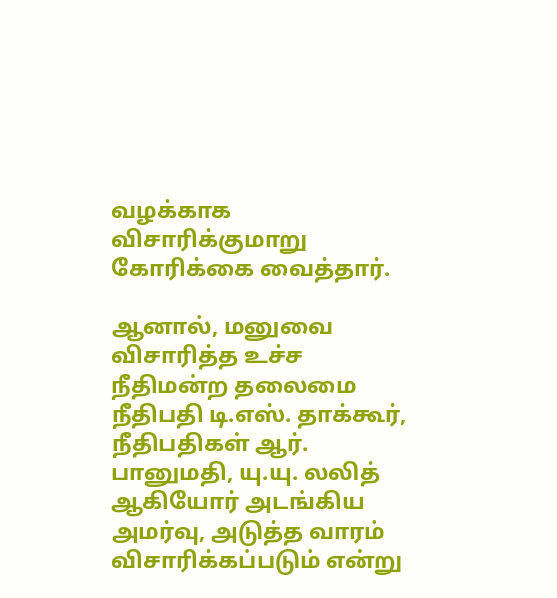வழக்காக விசாரிக்குமாறு கோரிக்கை வைத்தார்.

ஆனால், மனுவை விசாரித்த உச்ச நீதிமன்ற தலைமை நீதிபதி டி.எஸ். தாக்கூர், நீதிபதிகள் ஆர். பானுமதி, யு.யு. லலித் ஆகியோர் அடங்கிய அமர்வு, அடுத்த வாரம் விசாரிக்கப்படும் என்று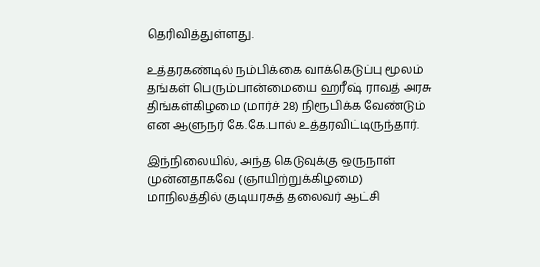தெரிவித்துள்ளது.

உத்தரகண்டில் நம்பிக்கை வாக்கெடுப்பு மூலம் தங்கள் பெரும்பான்மையை ஹரீஷ் ராவத் அரசு திங்கள்கிழமை (மார்ச் 28) நிரூபிக்க வேண்டும் என ஆளுநர் கே.கே.பால் உத்தரவிட்டிருந்தார்.

இந்நிலையில், அந்த கெடுவுக்கு ஒருநாள் முன்னதாகவே (ஞாயிற்றுக்கிழமை) மாநிலத்தில் குடியரசுத் தலைவர் ஆட்சி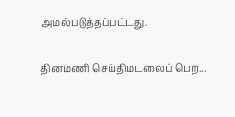அமல்படுத்தப்பட்டது.

தினமணி செய்திமடலைப் பெற...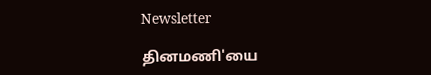Newsletter

தினமணி'யை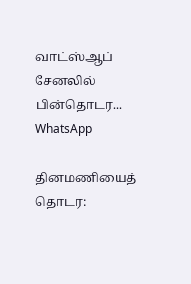வாட்ஸ்ஆப் சேனலில் பின்தொடர... WhatsApp

தினமணியைத் தொடர: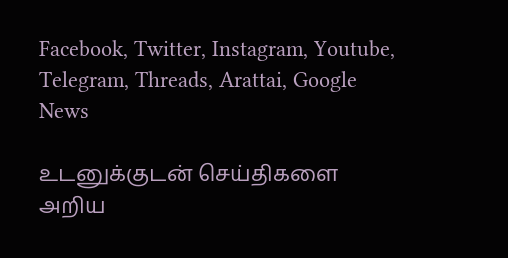Facebook, Twitter, Instagram, Youtube, Telegram, Threads, Arattai, Google News

உடனுக்குடன் செய்திகளை அறிய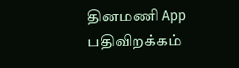தினமணி App பதிவிறக்கம்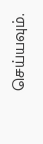செய்யவும்.